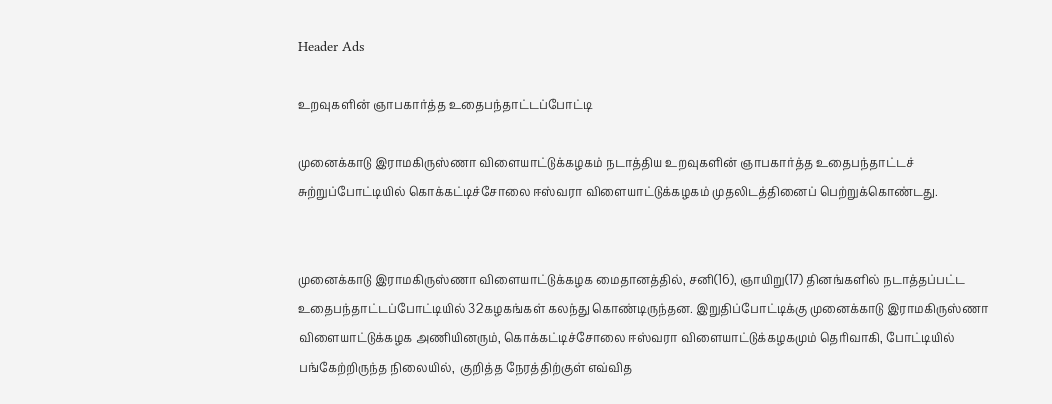Header Ads

உறவுகளின் ஞாபகார்த்த உதைபந்தாட்டப்போட்டி

முனைக்காடு இராமகிருஸ்ணா விளையாட்டுக்கழகம் நடாத்திய உறவுகளின் ஞாபகார்த்த உதைபந்தாட்டச் சுற்றுப்போட்டியில் கொக்கட்டிச்சோலை ஈஸ்வரா விளையாட்டுக்கழகம் முதலிடத்தினைப் பெற்றுக்கொண்டது.


முனைக்காடு இராமகிருஸ்ணா விளையாட்டுக்கழக மைதானத்தில், சனி(16), ஞாயிறு(17) தினங்களில் நடாத்தப்பட்ட உதைபந்தாட்டப்போட்டியில் 32கழகங்கள் கலந்து கொண்டிருந்தன. இறுதிப்போட்டிக்கு முனைக்காடு இராமகிருஸ்ணா விளையாட்டுக்கழக அணியினரும், கொக்கட்டிச்சோலை ஈஸ்வரா விளையாட்டுக்கழகமும் தெரிவாகி, போட்டியில் பங்கேற்றிருந்த நிலையில்,  குறித்த நேரத்திற்குள் எவ்வித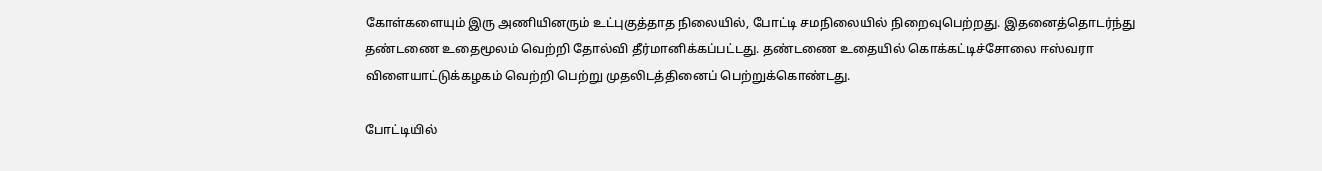கோள்களையும் இரு அணியினரும் உட்புகுத்தாத நிலையில், போட்டி சமநிலையில் நிறைவுபெற்றது. இதனைத்தொடர்ந்து தண்டணை உதைமூலம் வெற்றி தோல்வி தீர்மானிக்கப்பட்டது. தண்டணை உதையில் கொக்கட்டிச்சோலை ஈஸ்வரா விளையாட்டுக்கழகம் வெற்றி பெற்று முதலிடத்தினைப் பெற்றுக்கொண்டது.

போட்டியில்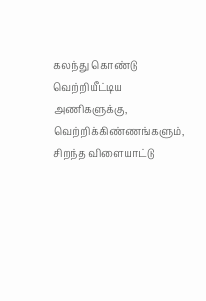கலந்து கொண்டு வெற்றியீட்டிய அணிகளுக்கு, வெற்றிக்கிண்ணங்களும், சிறந்த விளையாட்டு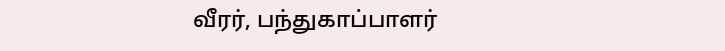வீரர், பந்துகாப்பாளர்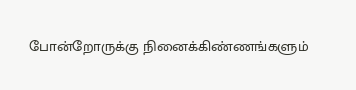போன்றோருக்கு நினைக்கிண்ணங்களும்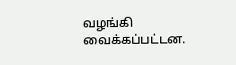வழங்கி வைக்கப்பட்டன.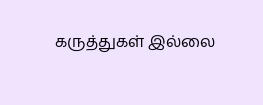கருத்துகள் இல்லை